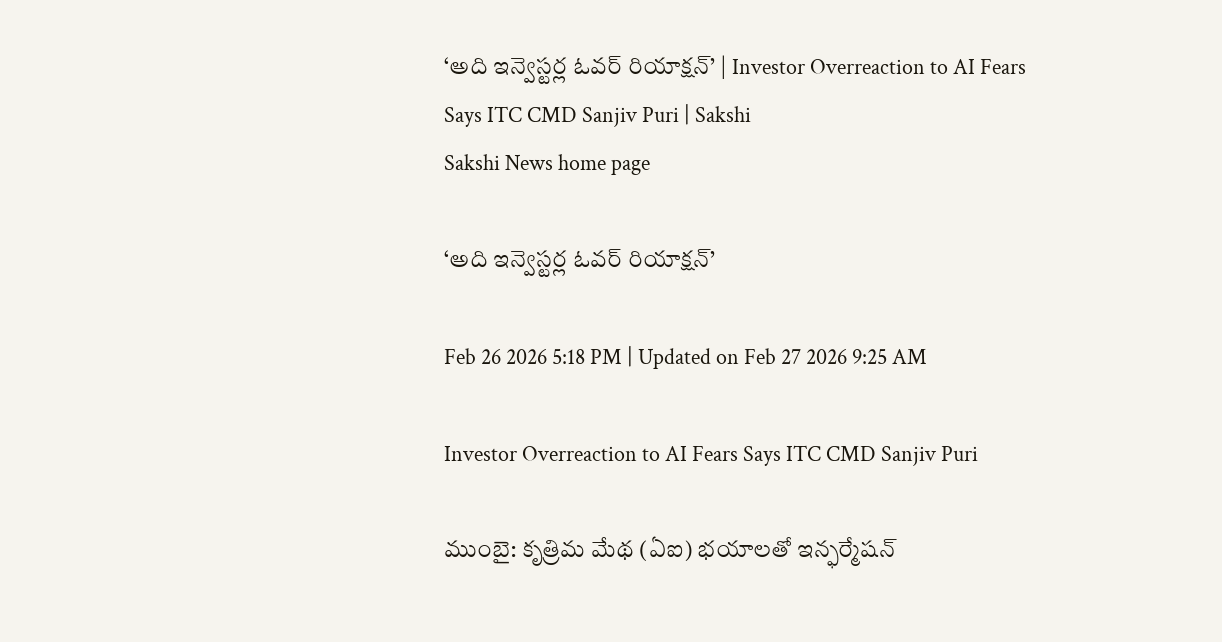‘అది ఇన్వెస్టర్ల ఓవర్‌ రియాక్షన్‌’ | Investor Overreaction to AI Fears Says ITC CMD Sanjiv Puri | Sakshi
Sakshi News home page

‘అది ఇన్వెస్టర్ల ఓవర్‌ రియాక్షన్‌’

Feb 26 2026 5:18 PM | Updated on Feb 27 2026 9:25 AM

Investor Overreaction to AI Fears Says ITC CMD Sanjiv Puri

ముంబై: కృత్రిమ మేథ (ఏఐ) భయాలతో ఇన్ఫర్మేషన్‌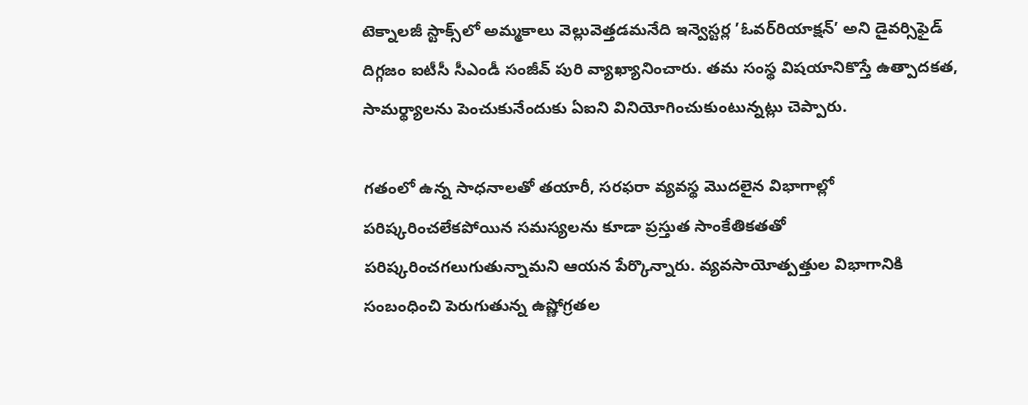టెక్నాలజీ స్టాక్స్‌లో అమ్మకాలు వెల్లువెత్తడమనేది ఇన్వెస్టర్ల ’ఓవర్‌రియాక్షన్‌’ అని డైవర్సిఫైడ్‌ దిగ్గజం ఐటీసీ సీఎండీ సంజీవ్‌ పురి వ్యాఖ్యానించారు. తమ సంస్థ విషయానికొస్తే ఉత్పాదకత, సామర్థ్యాలను పెంచుకునేందుకు ఏఐని వినియోగించుకుంటున్నట్లు చెప్పారు.

గతంలో ఉన్న సాధనాలతో తయారీ, సరఫరా వ్యవస్థ మొదలైన విభాగాల్లో పరిష్కరించలేకపోయిన సమస్యలను కూడా ప్రస్తుత సాంకేతికతతో పరిష్కరించగలుగుతున్నామని ఆయన పేర్కొన్నారు. వ్యవసాయోత్పత్తుల విభాగానికి సంబంధించి పెరుగుతున్న ఉష్ణోగ్రతల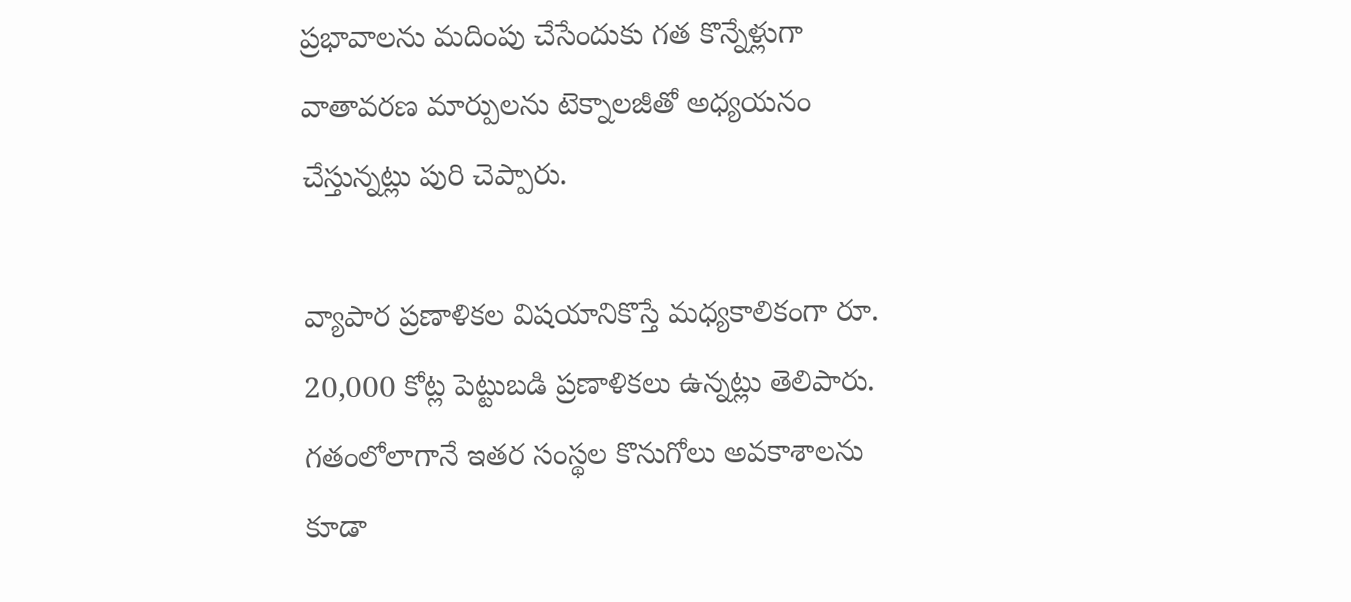ప్రభావాలను మదింపు చేసేందుకు గత కొన్నేళ్లుగా వాతావరణ మార్పులను టెక్నాలజీతో అధ్యయనం చేస్తున్నట్లు పురి చెప్పారు.

వ్యాపార ప్రణాళికల విషయానికొస్తే మధ్యకాలికంగా రూ. 20,000 కోట్ల పెట్టుబడి ప్రణాళికలు ఉన్నట్లు తెలిపారు. గతంలోలాగానే ఇతర సంస్థల కొనుగోలు అవకాశాలను కూడా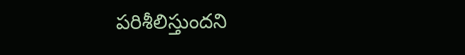పరిశీలిస్తుందని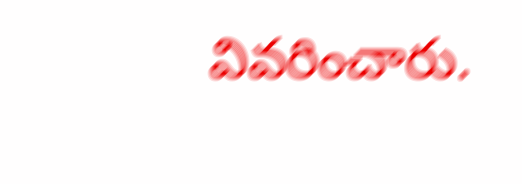వివరించారు.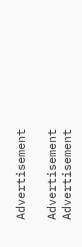Advertisement

Advertisement
Advertisement